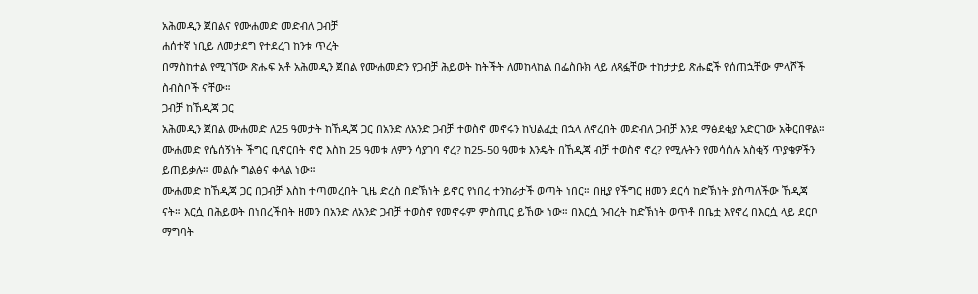አሕመዲን ጀበልና የሙሐመድ መድብለ ጋብቻ
ሐሰተኛ ነቢይ ለመታደግ የተደረገ ከንቱ ጥረት
በማስከተል የሚገኘው ጽሑፍ አቶ አሕመዲን ጀበል የሙሐመድን የጋብቻ ሕይወት ከትችት ለመከላከል በፌስቡክ ላይ ለጻፏቸው ተከታታይ ጽሑፎች የሰጠኋቸው ምላሾች ስብስቦች ናቸው።
ጋብቻ ከኸዲጃ ጋር
አሕመዲን ጀበል ሙሐመድ ለ25 ዓመታት ከኸዲጃ ጋር በአንድ ለአንድ ጋብቻ ተወስኖ መኖሩን ከህልፈቷ በኋላ ለኖረበት መድብለ ጋብቻ እንደ ማፅደቂያ አድርገው አቅርበዋል። ሙሐመድ የሴሰኝነት ችግር ቢኖርበት ኖሮ እስከ 25 ዓመቱ ለምን ሳያገባ ኖረ? ከ25-50 ዓመቱ እንዴት በኸዲጃ ብቻ ተወስኖ ኖረ? የሚሉትን የመሳሰሉ አስቂኝ ጥያቄዎችን ይጠይቃሉ። መልሱ ግልፅና ቀላል ነው።
ሙሐመድ ከኸዲጃ ጋር በጋብቻ እስከ ተጣመረበት ጊዜ ድረስ በድኽነት ይኖር የነበረ ተንከራታች ወጣት ነበር። በዚያ የችግር ዘመን ደርሳ ከድኽነት ያስጣለችው ኸዲጃ ናት። እርሷ በሕይወት በነበረችበት ዘመን በአንድ ለአንድ ጋብቻ ተወስኖ የመኖሩም ምስጢር ይኸው ነው። በእርሷ ንብረት ከድኽነት ወጥቶ በቤቷ እየኖረ በእርሷ ላይ ደርቦ ማግባት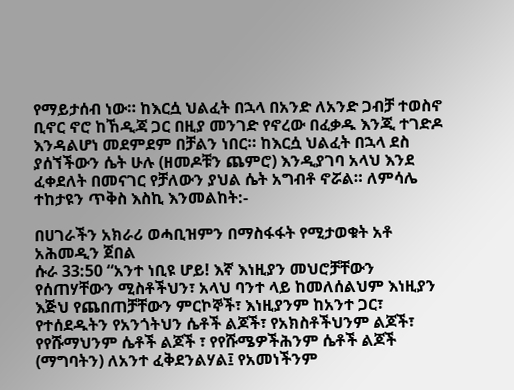የማይታሰብ ነው። ከእርሷ ህልፈት በኋላ በአንድ ለአንድ ጋብቻ ተወስኖ ቢኖር ኖሮ ከኸዲጃ ጋር በዚያ መንገድ የኖረው በፈቃዱ እንጂ ተገድዶ እንዳልሆነ መደምደም በቻልን ነበር። ከእርሷ ህልፈት በኋላ ደስ ያሰኘችውን ሴት ሁሉ (ዘመዶቹን ጨምሮ) እንዲያገባ አላህ እንደ ፈቀደለት በመናገር የቻለውን ያህል ሴት አግብቶ ኖሯል። ለምሳሌ ተከታዩን ጥቅስ እስኪ እንመልከት:-

በሀገራችን አክራሪ ወሓቢዝምን በማስፋፋት የሚታወቁት አቶ አሕመዲን ጀበል
ሱራ 33:50 “አንተ ነቢዩ ሆይ! እኛ እነዚያን መህሮቻቸውን የሰጠሃቸውን ሚስቶችህን፣ አላህ ባንተ ላይ ከመለሰልህም እነዚያን እጅህ የጨበጠቻቸውን ምርኮኞች፣ እነዚያንም ከአንተ ጋር፣ የተሰደዱትን የአንጎትህን ሴቶች ልጆች፣ የአክስቶችህንም ልጆች፣ የየሹማህንም ሴቶች ልጆች ፣ የየሹሜዎችሕንም ሴቶች ልጆች (ማግባትን) ለአንተ ፈቅደንልሃል፤ የአመነችንም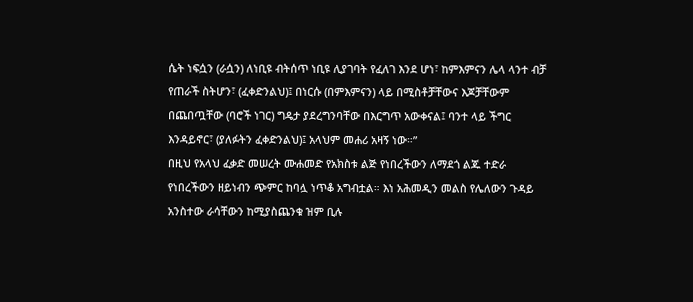ሴት ነፍሷን (ራሷን) ለነቢዩ ብትሰጥ ነቢዩ ሊያገባት የፈለገ እንደ ሆነ፣ ከምእምናን ሌላ ላንተ ብቻ የጠራች ስትሆን፣ (ፈቀድንልህ)፤ በነርሱ (በምእምናን) ላይ በሚስቶቻቸውና እጆቻቸውም በጨበጧቸው (ባሮች ነገር) ግዴታ ያደረግንባቸው በእርግጥ አውቀናል፤ ባንተ ላይ ችግር እንዳይኖር፣ (ያለፉትን ፈቀድንልህ)፤ አላህም መሐሪ አዛኝ ነው።”
በዚህ የአላህ ፈቃድ መሠረት ሙሐመድ የአክስቱ ልጅ የነበረችውን ለማደጎ ልጁ ተድራ የነበረችውን ዘይነብን ጭምር ከባሏ ነጥቆ አግብቷል። እነ አሕመዲን መልስ የሌለውን ጉዳይ አንስተው ራሳቸውን ከሚያስጨንቁ ዝም ቢሉ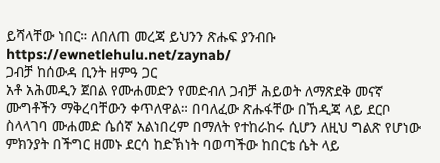ይሻላቸው ነበር። ለበለጠ መረጃ ይህንን ጽሑፍ ያንብቡ https://ewnetlehulu.net/zaynab/
ጋብቻ ከሰውዳ ቢንት ዘምዓ ጋር
አቶ አሕመዲን ጀበል የሙሐመድን የመድብለ ጋብቻ ሕይወት ለማጽደቅ መናኛ ሙግቶችን ማቅረባቸውን ቀጥለዋል። በባለፈው ጽሑፋቸው በኸዲጃ ላይ ደርቦ ስላላገባ ሙሐመድ ሴሰኛ አልነበረም በማለት የተከራከሩ ሲሆን ለዚህ ግልጽ የሆነው ምክንያት በችግር ዘመኑ ደርሳ ከድኽነት ባወጣችው ከበርቴ ሴት ላይ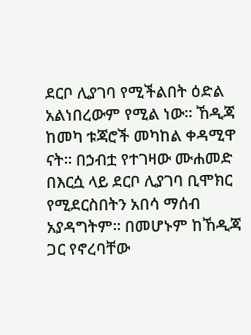ደርቦ ሊያገባ የሚችልበት ዕድል አልነበረውም የሚል ነው። ኸዲጃ ከመካ ቱጃሮች መካከል ቀዳሚዋ ናት። በኃብቷ የተገዛው ሙሐመድ በእርሷ ላይ ደርቦ ሊያገባ ቢሞክር የሚደርስበትን አበሳ ማሰብ አያዳግትም። በመሆኑም ከኸዲጃ ጋር የኖረባቸው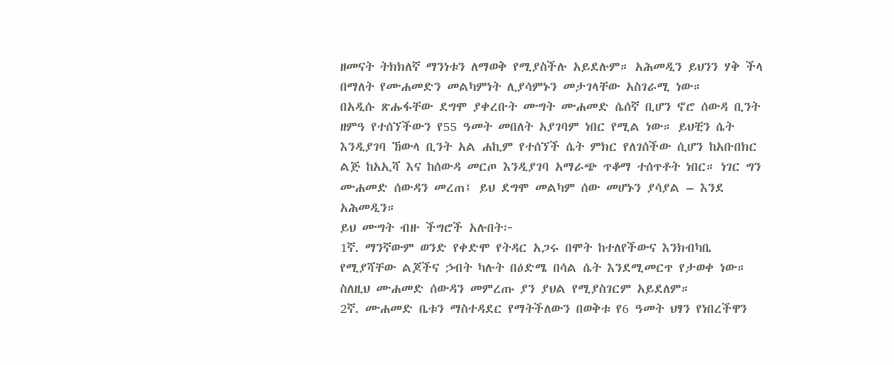ዘመናት ትክክለኛ ማንነቱን ለማወቅ የሚያስችሉ አይደሉም። አሕመዲን ይህንን ሃቅ ችላ በማለት የሙሐመድን መልካምነት ሊያሳምኑን መታገላቸው አስገራሚ ነው።
በአዲሱ ጽሑፋቸው ደግሞ ያቀረቡት ሙግት ሙሐመድ ሴሰኛ ቢሆን ኖሮ ሰውዳ ቢንት ዘምዓ የተሰኘችውን የ55 ዓመት መበለት አያገባም ነበር የሚል ነው። ይህቺን ሴት እንዲያገባ ኸውላ ቢንት አል ሐኪም የተሰኘች ሴት ምክር የለገሰችው ሲሆን ከአቡበክር ልጅ ከአኢሻ እና ከሰውዳ መርጦ እንዲያገባ አማራጭ ጥቆማ ተሰጥቶት ነበር። ነገር ግን ሙሐመድ ሰውዳን መረጠ፤ ይህ ደግሞ መልካም ሰው መሆኑን ያሳያል – እንደ አሕመዲን።
ይህ ሙግት ብዙ ችግሮች አሉበት፦
1ኛ. ማንኛውም ወንድ የቀድሞ የትዳር አጋሩ በሞት ከተለየችውና እንክብካቤ የሚያሻቸው ልጆችና ኃብት ካሉት በዕድሜ በሳል ሴት እንደሚመርጥ የታወቀ ነው። ስለዚህ ሙሐመድ ሰውዳን መምረጡ ያን ያህል የሚያስገርም አይደለም።
2ኛ. ሙሐመድ ቤቱን ማስተዳደር የማትችለውን በወቅቱ የ6 ዓመት ህፃን የነበረችዋን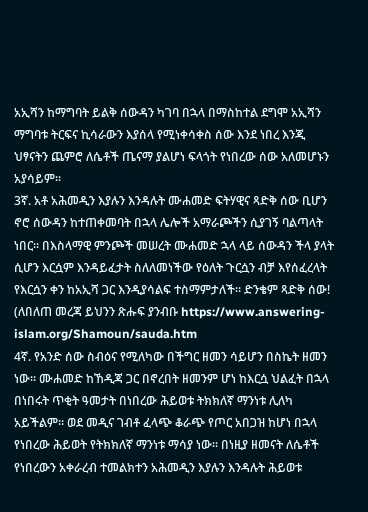አኢሻን ከማግባት ይልቅ ሰውዳን ካገባ በኋላ በማስከተል ደግሞ አኢሻን ማግባቱ ትርፍና ኪሳራውን እያሰላ የሚነቀሳቀስ ሰው እንደ ነበረ እንጂ ህፃናትን ጨምሮ ለሴቶች ጤናማ ያልሆነ ፍላጎት የነበረው ሰው አለመሆኑን አያሳይም።
3ኛ. አቶ አሕመዲን እያሉን እንዳሉት ሙሐመድ ፍትሃዊና ጻድቅ ሰው ቢሆን ኖሮ ሰውዳን ከተጠቀመባት በኋላ ሌሎች አማራጮችን ሲያገኝ ባልጣላት ነበር። በእስላማዊ ምንጮች መሠረት ሙሐመድ ኋላ ላይ ሰውዳን ችላ ያላት ሲሆን እርሷም እንዳይፈታት ስለለመነችው የዕለት ጉርሷን ብቻ እየሰፈረላት የእርሷን ቀን ከአኢሻ ጋር እንዲያሳልፍ ተስማምታለች። ድንቄም ጻድቅ ሰው! (ለበለጠ መረጃ ይህንን ጽሑፍ ያንብቡ https://www.answering-islam.org/Shamoun/sauda.htm
4ኛ. የአንድ ሰው ስብዕና የሚለካው በችግር ዘመን ሳይሆን በስኬት ዘመን ነው። ሙሐመድ ከኸዲጃ ጋር በኖረበት ዘመንም ሆነ ከእርሷ ህልፈት በኋላ በነበሩት ጥቂት ዓመታት በነበረው ሕይወቱ ትክክለኛ ማንነቱ ሊለካ አይችልም። ወደ መዲና ገብቶ ፈላጭ ቆራጭ የጦር አበጋዝ ከሆነ በኋላ የነበረው ሕይወት የትክክለኛ ማንነቱ ማሳያ ነው። በነዚያ ዘመናት ለሴቶች የነበረውን አቀራረብ ተመልክተን አሕመዲን እያሉን እንዳሉት ሕይወቱ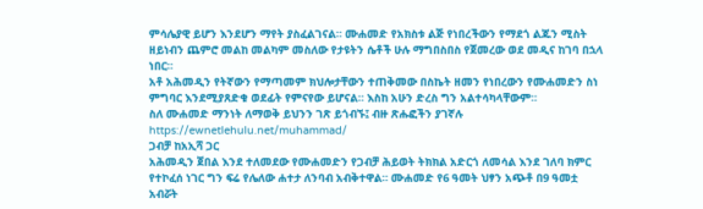ምሳሌያዊ ይሆን እንደሆን ማየት ያስፈልገናል። ሙሐመድ የአክስቱ ልጅ የነበረችውን የማደጎ ልጁን ሚስት ዘይነብን ጨምሮ መልከ መልካም መስለው የታዩትን ሴቶች ሁሉ ማግበስበስ የጀመረው ወደ መዲና ከገባ በኋላ ነበር።
አቶ አሕመዲን የትኛውን የማጣመም ክህሎታቸውን ተጠቅመው በስኬት ዘመን የነበረውን የሙሐመድን ስነ ምግባር እንደሚያጸድቁ ወደፊት የምናየው ይሆናል። እስከ አሁን ድረስ ግን አልተሳካላቸውም።
ስለ ሙሐመድ ማንነት ለማወቅ ይህንን ገጽ ይጎብኙ፤ ብዙ ጽሑፎችን ያገኛሉ https://ewnetlehulu.net/muhammad/
ጋብቻ ከአኢሻ ጋር
አሕመዲን ጀበል እንደ ተለመደው የሙሐመድን የጋብቻ ሕይወት ትክክል አድርጎ ለመሳል እንደ ገለባ ክምር የተኮፈሰ ነገር ግን ፍሬ የሌለው ሐተታ ለንባብ አብቅተዋል። ሙሐመድ የ6 ዓመት ህፃን አጭቶ በ9 ዓመቷ አብሯት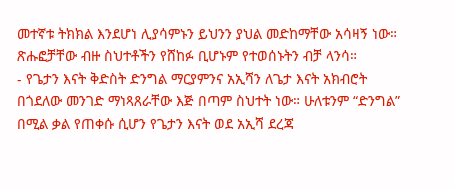መተኛቱ ትክክል እንደሆነ ሊያሳምኑን ይህንን ያህል መድከማቸው አሳዛኝ ነው። ጽሑፎቻቸው ብዙ ስህተቶችን የሸከፉ ቢሆኑም የተወሰኑትን ብቻ ላንሳ።
- የጌታን እናት ቅድስት ድንግል ማርያምንና አኢሻን ለጌታ እናት አክብሮት በጎደለው መንገድ ማነጻጸራቸው እጅ በጣም ስህተት ነው። ሁለቱንም “ድንግል” በሚል ቃል የጠቀሱ ሲሆን የጌታን እናት ወደ አኢሻ ደረጃ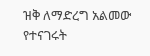ዝቅ ለማድረግ አልመው የተናገሩት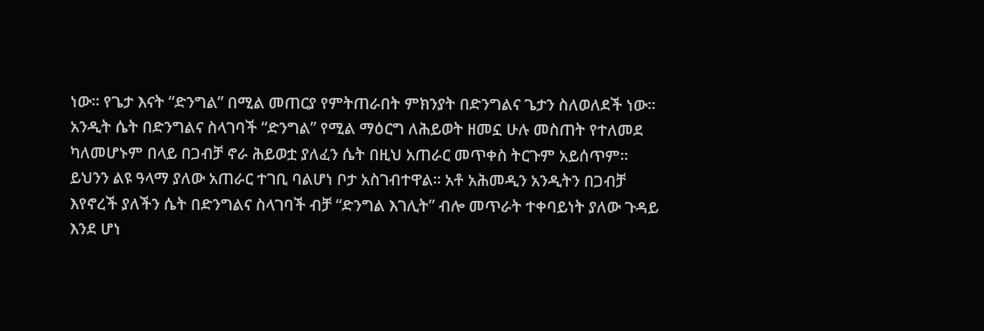ነው። የጌታ እናት “ድንግል” በሚል መጠርያ የምትጠራበት ምክንያት በድንግልና ጌታን ስለወለደች ነው። አንዲት ሴት በድንግልና ስላገባች “ድንግል” የሚል ማዕርግ ለሕይወት ዘመኗ ሁሉ መስጠት የተለመደ ካለመሆኑም በላይ በጋብቻ ኖራ ሕይወቷ ያለፈን ሴት በዚህ አጠራር መጥቀስ ትርጉም አይሰጥም። ይህንን ልዩ ዓላማ ያለው አጠራር ተገቢ ባልሆነ ቦታ አስገብተዋል። አቶ አሕመዲን አንዲትን በጋብቻ እየኖረች ያለችን ሴት በድንግልና ስላገባች ብቻ “ድንግል እገሊት” ብሎ መጥራት ተቀባይነት ያለው ጉዳይ እንደ ሆነ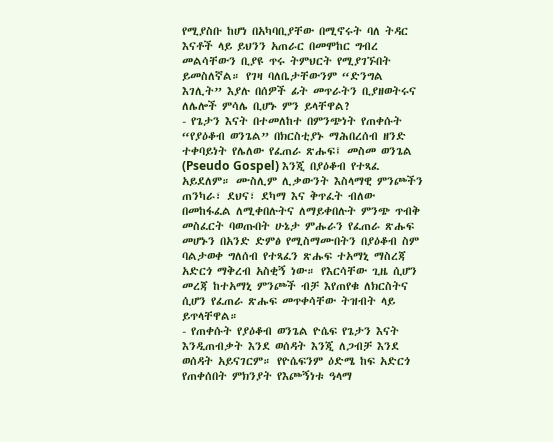የሚያስቡ ከሆነ በአካባቢያቸው በሚኖሩት ባለ ትዳር እናቶች ላይ ይህንን አጠራር በመሞከር ግብረ መልሳቸውን ቢያዩ ጥሩ ትምህርት የሚያገኙበት ይመስለኛል። የገዛ ባለቤታቸውንም “ድንግል እገሊት” እያሉ በሰዎች ፊት መጥራትን ቢያዘወትሩና ለሌሎች ምሳሌ ቢሆኑ ምን ይላቸዋል?
- የጌታን እናት በተመለከተ በምንጭነት የጠቀሱት “የያዕቆብ ወንጌል” በክርስቲያኑ ማሕበረሰብ ዘንድ ተቀባይነት የሌለው የፈጠራ ጽሑፍ፤ መስመ ወንጌል (Pseudo Gospel) እንጂ በያዕቆብ የተጻፈ አይደለም። ሙስሊም ሊቃውንት እስላማዊ ምንጮችን ጠንካራ፣ ደህና፣ ደካማ እና ቅጥፈት ብለው በመከፋፈል ለሚቀበሉትና ለማይቀበሉት ምንጭ ጥብቅ መስፈርት ባወጡበት ሁኔታ ምሑራን የፈጠራ ጽሑፍ መሆኑን በአንድ ድምፅ የሚስማሙበትን በያዕቆብ ስም ባልታወቀ ግለሰብ የተጻፈን ጽሑፍ ተአማኒ ማስረጃ አድርጎ ማቅረብ አስቂኝ ነው። የእርሳቸው ጊዜ ሲሆን መረጃ ከተአማኒ ምንጮች ብቻ እየጠየቁ ለክርስትና ሲሆን የፈጠራ ጽሑፍ መጥቀሳቸው ትዝብት ላይ ይጥላቸዋል።
- የጠቀሱት የያዕቆብ ወንጌል ዮሴፍ የጌታን እናት እንዲጠብቃት እንደ ወሰዳት እንጂ ለጋብቻ እንደ ወሰዳት አይናገርም። የዮሴፍንም ዕድሜ ከፍ አድርጎ የጠቀሰበት ምክንያት የእጮኝነቱ ዓላማ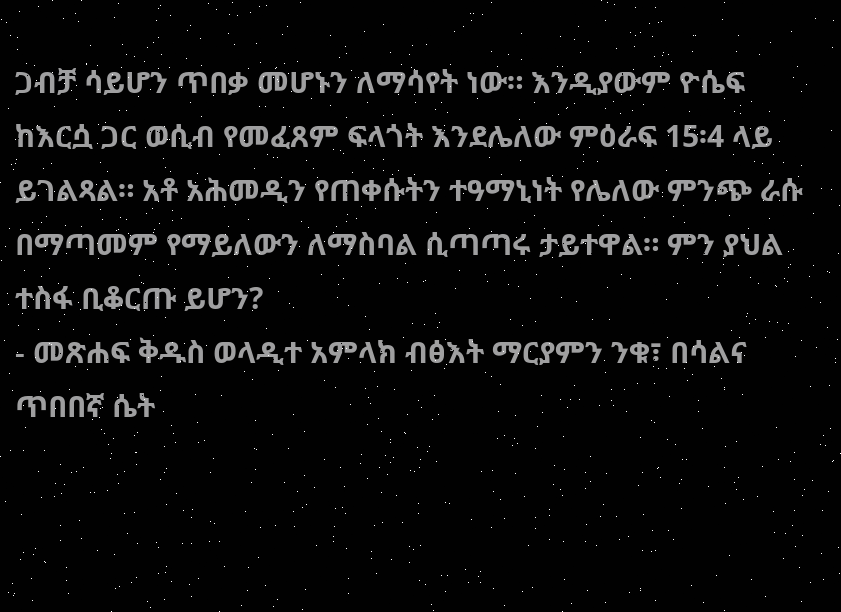ጋብቻ ሳይሆን ጥበቃ መሆኑን ለማሳየት ነው። እንዲያውም ዮሴፍ ከእርሷ ጋር ወሲብ የመፈጸም ፍላጎት እንደሌለው ምዕራፍ 15፡4 ላይ ይገልጻል። አቶ አሕመዲን የጠቀሱትን ተዓማኒነት የሌለው ምንጭ ራሱ በማጣመም የማይለውን ለማስባል ሲጣጣሩ ታይተዋል። ምን ያህል ተስፋ ቢቆርጡ ይሆን?
- መጽሐፍ ቅዱስ ወላዲተ አምላክ ብፅእት ማርያምን ንቁ፣ በሳልና ጥበበኛ ሴት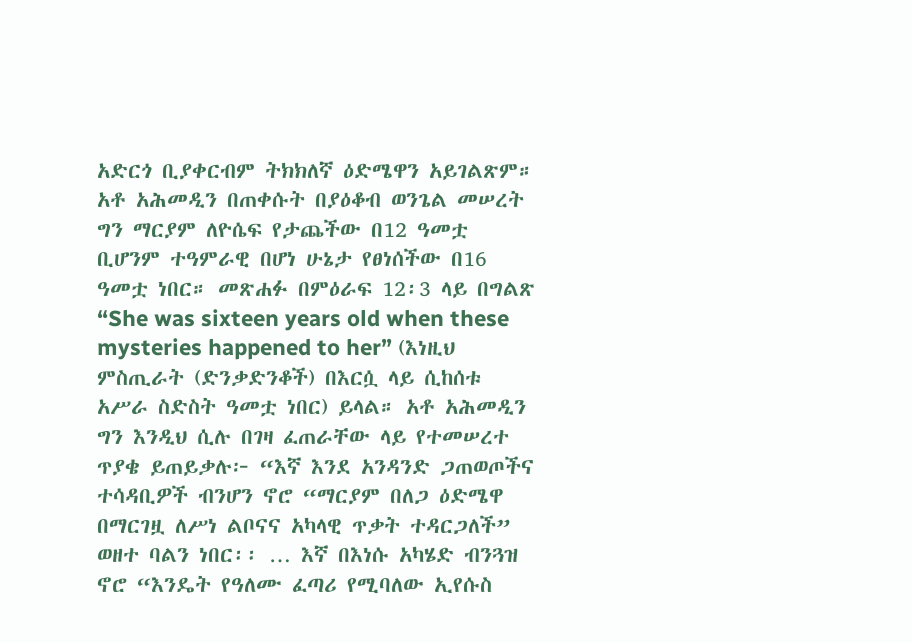አድርጎ ቢያቀርብም ትክክለኛ ዕድሜዋን አይገልጽም። አቶ አሕመዲን በጠቀሱት በያዕቆብ ወንጌል መሠረት ግን ማርያም ለዮሴፍ የታጨችው በ12 ዓመቷ ቢሆንም ተዓምራዊ በሆነ ሁኔታ የፀነሰችው በ16 ዓመቷ ነበር። መጽሐፉ በምዕራፍ 12፡3 ላይ በግልጽ “She was sixteen years old when these mysteries happened to her” (እነዚህ ምስጢራት (ድንቃድንቆች) በእርሷ ላይ ሲከሰቱ አሥራ ስድስት ዓመቷ ነበር) ይላል። አቶ አሕመዲን ግን እንዲህ ሲሉ በገዛ ፈጠራቸው ላይ የተመሠረተ ጥያቄ ይጠይቃሉ፦ “እኛ እንደ አንዳንድ ጋጠወጦችና ተሳዳቢዎች ብንሆን ኖሮ “ማርያም በለጋ ዕድሜዋ በማርገዟ ለሥነ ልቦናና አካላዊ ጥቃት ተዳርጋለች” ወዘተ ባልን ነበር፡፡ … እኛ በእነሱ አካሄድ ብንጓዝ ኖሮ “እንዴት የዓለሙ ፈጣሪ የሚባለው ኢየሱስ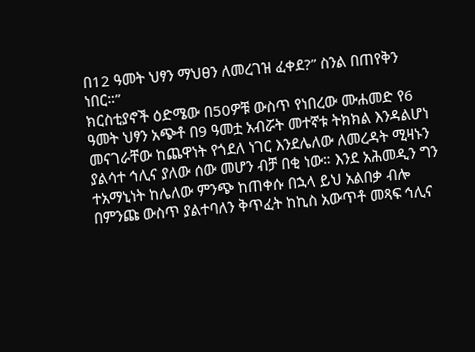በ12 ዓመት ህፃን ማህፀን ለመረገዝ ፈቀደ?” ስንል በጠየቅን ነበር።”
ክርስቲያኖች ዕድሜው በ50ዎቹ ውስጥ የነበረው ሙሐመድ የ6 ዓመት ህፃን አጭቶ በ9 ዓመቷ አብሯት መተኛቱ ትክክል እንዳልሆነ መናገራቸው ከጨዋነት የጎደለ ነገር እንደሌለው ለመረዳት ሚዛኑን ያልሳተ ኅሊና ያለው ሰው መሆን ብቻ በቂ ነው። እንደ አሕመዲን ግን ተአማኒነት ከሌለው ምንጭ ከጠቀሱ በኋላ ይህ አልበቃ ብሎ በምንጩ ውስጥ ያልተባለን ቅጥፈት ከኪስ አውጥቶ መጻፍ ኅሊና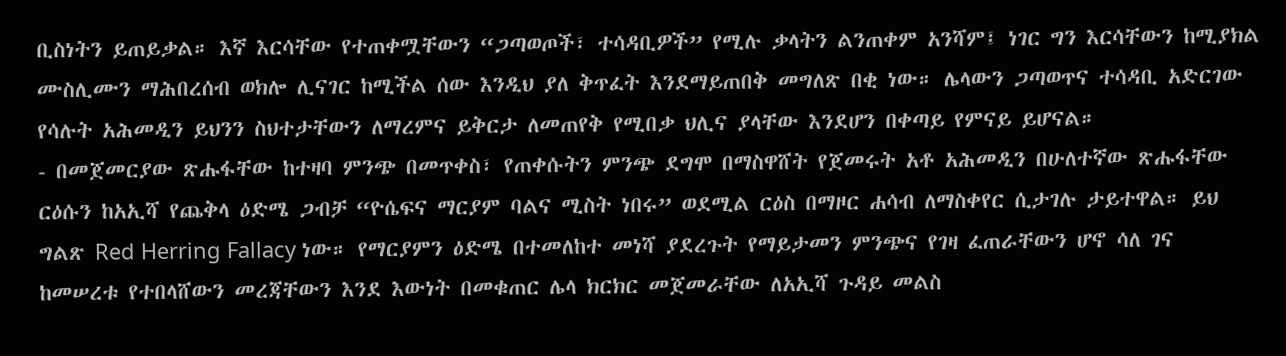ቢስነትን ይጠይቃል። እኛ እርሳቸው የተጠቀሟቸውን “ጋጣወጦች፣ ተሳዳቢዎች” የሚሉ ቃላትን ልንጠቀም አንሻም፤ ነገር ግን እርሳቸውን ከሚያክል ሙስሊሙን ማሕበረሰብ ወክሎ ሊናገር ከሚችል ሰው እንዲህ ያለ ቅጥፈት እንደማይጠበቅ መግለጽ በቂ ነው። ሌላውን ጋጣወጥና ተሳዳቢ አድርገው የሳሉት አሕመዲን ይህንን ስህተታቸውን ለማረምና ይቅርታ ለመጠየቅ የሚበቃ ህሊና ያላቸው እንደሆን በቀጣይ የምናይ ይሆናል።
- በመጀመርያው ጽሑፋቸው ከተዛባ ምንጭ በመጥቀስ፣ የጠቀሱትን ምንጭ ደግሞ በማስዋሸት የጀመሩት አቶ አሕመዲን በሁለተኛው ጽሑፋቸው ርዕሱን ከአኢሻ የጨቅላ ዕድሜ ጋብቻ “ዮሴፍና ማርያም ባልና ሚስት ነበሩ” ወደሚል ርዕስ በማዞር ሐሳብ ለማስቀየር ሲታገሉ ታይተዋል። ይህ ግልጽ Red Herring Fallacy ነው። የማርያምን ዕድሜ በተመለከተ መነሻ ያደረጉት የማይታመን ምንጭና የገዛ ፈጠራቸውን ሆኖ ሳለ ገና ከመሠረቱ የተበላሸውን መረጃቸውን እንደ እውነት በመቁጠር ሌላ ክርክር መጀመራቸው ለአኢሻ ጉዳይ መልስ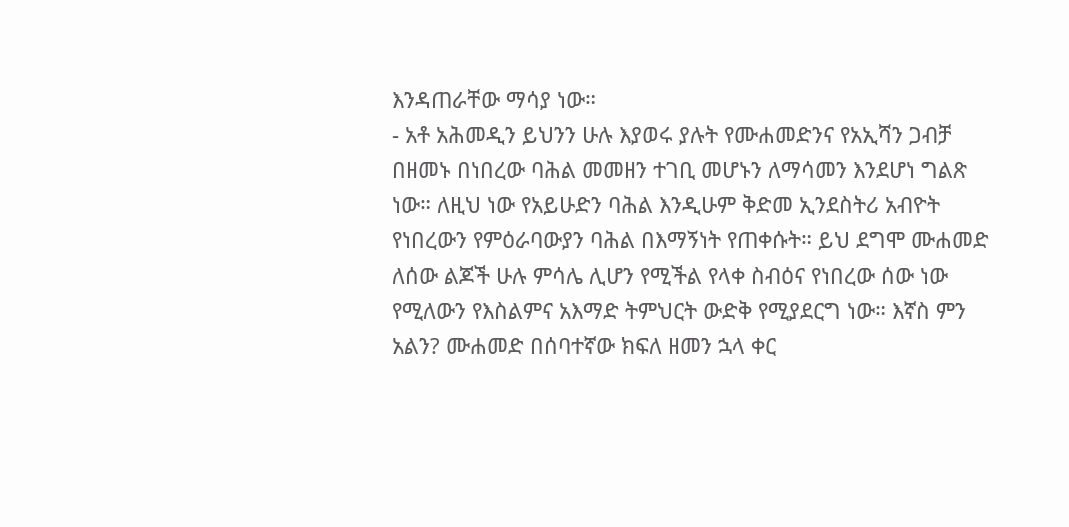እንዳጠራቸው ማሳያ ነው።
- አቶ አሕመዲን ይህንን ሁሉ እያወሩ ያሉት የሙሐመድንና የአኢሻን ጋብቻ በዘመኑ በነበረው ባሕል መመዘን ተገቢ መሆኑን ለማሳመን እንደሆነ ግልጽ ነው። ለዚህ ነው የአይሁድን ባሕል እንዲሁም ቅድመ ኢንደስትሪ አብዮት የነበረውን የምዕራባውያን ባሕል በእማኝነት የጠቀሱት። ይህ ደግሞ ሙሐመድ ለሰው ልጆች ሁሉ ምሳሌ ሊሆን የሚችል የላቀ ስብዕና የነበረው ሰው ነው የሚለውን የእስልምና አእማድ ትምህርት ውድቅ የሚያደርግ ነው። እኛስ ምን አልን? ሙሐመድ በሰባተኛው ክፍለ ዘመን ኋላ ቀር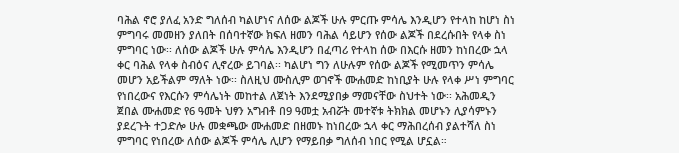ባሕል ኖሮ ያለፈ አንድ ግለሰብ ካልሆነና ለሰው ልጆች ሁሉ ምርጡ ምሳሌ እንዲሆን የተላከ ከሆነ ስነ ምግባሩ መመዘን ያለበት በሰባተኛው ክፍለ ዘመን ባሕል ሳይሆን የሰው ልጆች በደረሱበት የላቀ ስነ ምግባር ነው፡፡ ለሰው ልጆች ሁሉ ምሳሌ እንዲሆን በፈጣሪ የተላከ ሰው በእርሱ ዘመን ከነበረው ኋላ ቀር ባሕል የላቀ ስብዕና ሊኖረው ይገባል፡፡ ካልሆነ ግን ለሁሉም የሰው ልጆች የሚመጥን ምሳሌ መሆን አይችልም ማለት ነው፡፡ ስለዚህ ሙስሊም ወገኖች ሙሐመድ ከነቢያት ሁሉ የላቀ ሥነ ምግባር የነበረውና የእርሱን ምሳሌነት መከተል ለጀነት እንደሚያበቃ ማመናቸው ስህተት ነው፡፡ አሕመዲን ጀበል ሙሐመድ የ6 ዓመት ህፃን አግብቶ በ9 ዓመቷ አብሯት መተኛቱ ትክክል መሆኑን ሊያሳምኑን ያደረጉት ተጋድሎ ሁሉ መቋጫው ሙሐመድ በዘመኑ ከነበረው ኋላ ቀር ማሕበረሰብ ያልተሻለ ስነ ምግባር የነበረው ለሰው ልጆች ምሳሌ ሊሆን የማይበቃ ግለሰብ ነበር የሚል ሆኗል።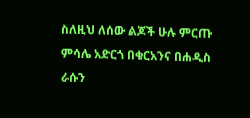ስለዚህ ለሰው ልጆች ሁሉ ምርጡ ምሳሌ አድርጎ በቁርአንና በሐዲስ ራሱን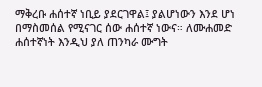ማቅረቡ ሐሰተኛ ነቢይ ያደርገዋል፤ ያልሆነውን እንደ ሆነ በማስመሰል የሚናገር ሰው ሐሰተኛ ነውና። ለሙሐመድ ሐሰተኛነት እንዲህ ያለ ጠንካራ ሙግት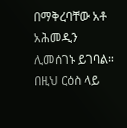በማቅረባቸው አቶ አሕመዲን ሊመሰገኑ ይገባል።
በዚህ ርዕስ ላይ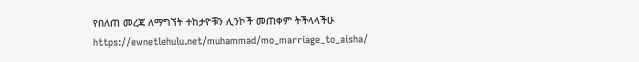የበለጠ መረጃ ለማግኘት ተከታዮቹን ሊንኮች መጠቀም ትችላላችሁ
https://ewnetlehulu.net/muhammad/mo_marriage_to_aisha/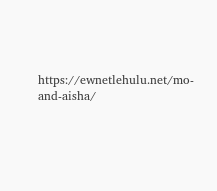https://ewnetlehulu.net/mo-and-aisha/